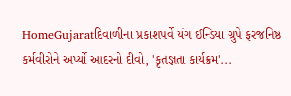HomeGujaratદિવાળીના પ્રકાશપર્વે યંગ ઈન્ડિયા ગ્રુપે ફરજનિષ્ઠ કર્મવીરોને અર્પ્યો આદરનો દીવો, 'કૃતજ્ઞતા કાર્યક્રમ'...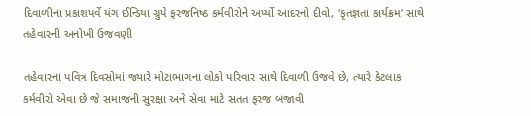દિવાળીના પ્રકાશપર્વે યંગ ઈન્ડિયા ગ્રુપે ફરજનિષ્ઠ કર્મવીરોને અર્પ્યો આદરનો દીવો, ‘કૃતજ્ઞતા કાર્યક્રમ’ સાથે તહેવારની અનોખી ઉજવણી

તહેવારના પવિત્ર દિવસોમાં જ્યારે મોટાભાગના લોકો પરિવાર સાથે દિવાળી ઉજવે છે, ત્યારે કેટલાક કર્મવીરો એવા છે જે સમાજની સુરક્ષા અને સેવા માટે સતત ફરજ બજાવી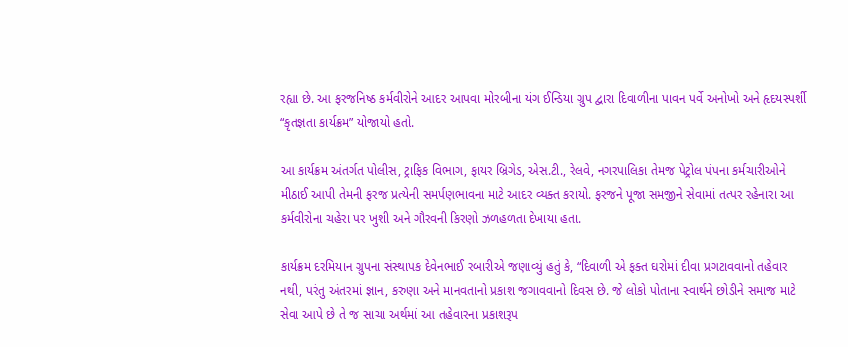રહ્યા છે. આ ફરજનિષ્ઠ કર્મવીરોને આદર આપવા મોરબીના યંગ ઈન્ડિયા ગ્રુપ દ્વારા દિવાળીના પાવન પર્વે અનોખો અને હૃદયસ્પર્શી “કૃતજ્ઞતા કાર્યક્રમ” યોજાયો હતો.

આ કાર્યક્રમ અંતર્ગત પોલીસ, ટ્રાફિક વિભાગ, ફાયર બ્રિગેડ, એસ.ટી., રેલવે, નગરપાલિકા તેમજ પેટ્રોલ પંપના કર્મચારીઓને મીઠાઈ આપી તેમની ફરજ પ્રત્યેની સમર્પણભાવના માટે આદર વ્યક્ત કરાયો. ફરજને પૂજા સમજીને સેવામાં તત્પર રહેનારા આ કર્મવીરોના ચહેરા પર ખુશી અને ગૌરવની કિરણો ઝળહળતા દેખાયા હતા.

કાર્યક્રમ દરમિયાન ગ્રુપના સંસ્થાપક દેવેનભાઈ રબારીએ જણાવ્યું હતું કે, “દિવાળી એ ફક્ત ઘરોમાં દીવા પ્રગટાવવાનો તહેવાર નથી, પરંતુ અંતરમાં જ્ઞાન, કરુણા અને માનવતાનો પ્રકાશ જગાવવાનો દિવસ છે. જે લોકો પોતાના સ્વાર્થને છોડીને સમાજ માટે સેવા આપે છે તે જ સાચા અર્થમાં આ તહેવારના પ્રકાશરૂપ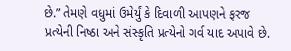છે.” તેમણે વધુમાં ઉમેર્યું કે દિવાળી આપણને ફરજ પ્રત્યેની નિષ્ઠા અને સંસ્કૃતિ પ્રત્યેનો ગર્વ યાદ અપાવે છે.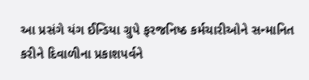આ પ્રસંગે યંગ ઈન્ડિયા ગ્રુપે ફરજનિષ્ઠ કર્મચારીઓને સન્માનિત કરીને દિવાળીના પ્રકાશપર્વને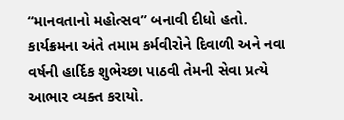“માનવતાનો મહોત્સવ” બનાવી દીધો હતો. કાર્યક્રમના અંતે તમામ કર્મવીરોને દિવાળી અને નવા વર્ષની હાર્દિક શુભેચ્છા પાઠવી તેમની સેવા પ્રત્યે આભાર વ્યક્ત કરાયો.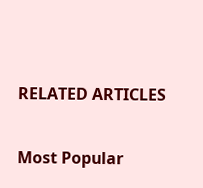RELATED ARTICLES

Most Popular